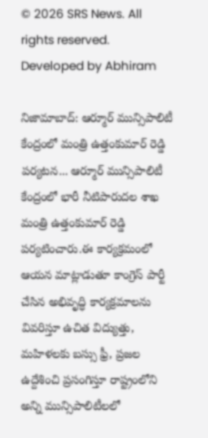© 2026 SRS News. All rights reserved.
Developed by Abhiram

నిజామాబాద్: ఆర్మూర్ మున్సిపాలిటీ కేంద్రంలో మంత్రి ఉత్తంకుమార్ రెడ్డి పర్యటన... ఆర్మూర్ మున్సిపాలిటీ కేంద్రంలో భారీ నీటిపారుదల శాఖ మంత్రి ఉత్తంకుమార్ రెడ్డి పర్యటించారు.ఈ కార్యక్రమంలో ఆయన మాట్లాడుతూ కాంగ్రెస్ పార్టీ చేసిన అభివృద్ధి కార్యక్రమాలను వివరిస్తూ ఉచిత విద్యుత్తు, మహిళలకు బస్సు ఫ్రీ, ప్రజల ఉద్దేశించి ప్రసంగిస్తూ రాష్ట్రంలోని అన్ని మున్సిపాలిటీలలో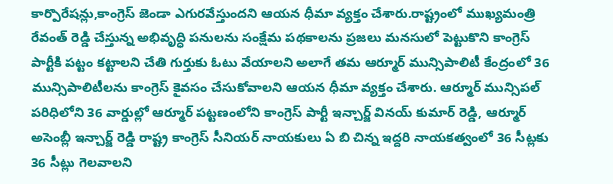కార్పొరేషన్లు,కాంగ్రెస్ జెండా ఎగురవేస్తుందని ఆయన ధీమా వ్యక్తం చేశారు.రాష్ట్రంలో ముఖ్యమంత్రి రేవంత్ రెడ్డి చేస్తున్న అభివృద్ధి పనులను సంక్షేమ పథకాలను ప్రజలు మనసులో పెట్టుకొని కాంగ్రెస్ పార్టీకి పట్టం కట్టాలని చేతి గుర్తుకు ఓటు వేయాలని అలాగే తమ ఆర్మూర్ మున్సిపాలిటీ కేంద్రంలో 36 మున్సిపాలిటీలను కాంగ్రెస్ కైవసం చేసుకోవాలని ఆయన ధీమా వ్యక్తం చేశారు. ఆర్మూర్ మున్సిపల్ పరిధిలోని 36 వార్డుల్లో ఆర్మూర్ పట్టణంలోని కాంగ్రెస్ పార్టీ ఇన్చార్జ్ వినయ్ కుమార్ రెడ్డి, ఆర్మూర్ అసెంబ్లీ ఇన్చార్జ్ రెడ్డి రాష్ట్ర కాంగ్రెస్ సీనియర్ నాయకులు ఏ బి చిన్న ఇద్దరి నాయకత్వంలో 36 సీట్లకు 36 సీట్లు గెలవాలని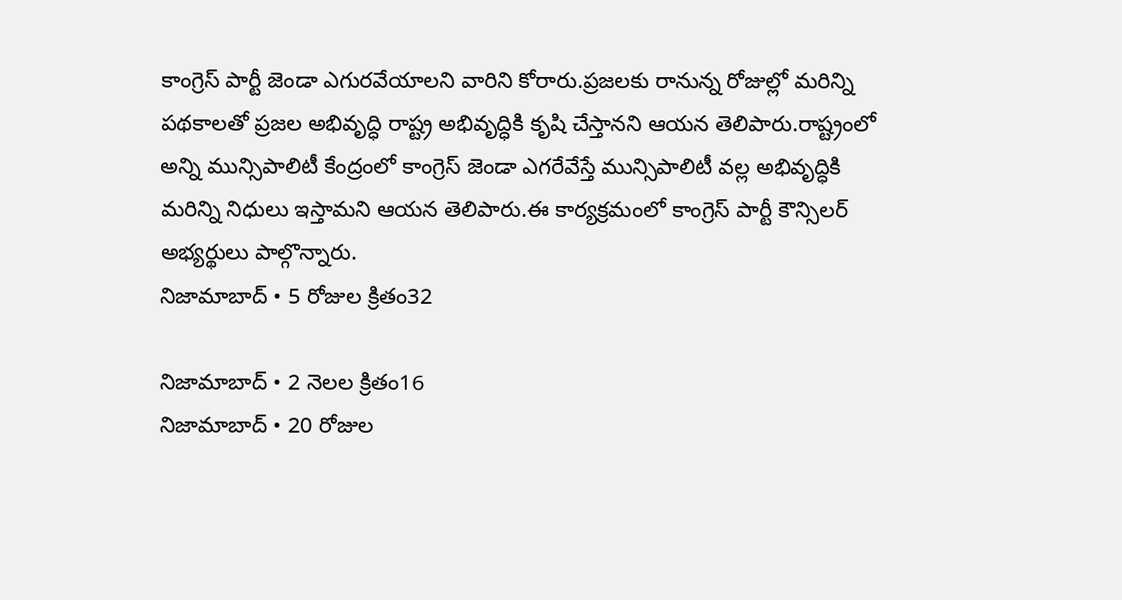కాంగ్రెస్ పార్టీ జెండా ఎగురవేయాలని వారిని కోరారు.ప్రజలకు రానున్న రోజుల్లో మరిన్ని పథకాలతో ప్రజల అభివృద్ధి రాష్ట్ర అభివృద్ధికి కృషి చేస్తానని ఆయన తెలిపారు.రాష్ట్రంలో అన్ని మున్సిపాలిటీ కేంద్రంలో కాంగ్రెస్ జెండా ఎగరేవేస్తే మున్సిపాలిటీ వల్ల అభివృద్ధికి మరిన్ని నిధులు ఇస్తామని ఆయన తెలిపారు.ఈ కార్యక్రమంలో కాంగ్రెస్ పార్టీ కౌన్సిలర్ అభ్యర్థులు పాల్గొన్నారు.
నిజామాబాద్ • 5 రోజుల క్రితం32

నిజామాబాద్ • 2 నెలల క్రితం16
నిజామాబాద్ • 20 రోజుల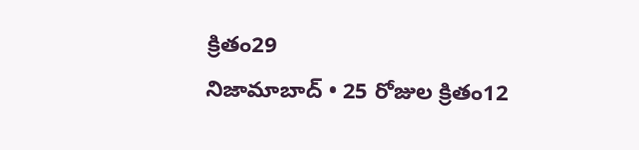క్రితం29
నిజామాబాద్ • 25 రోజుల క్రితం12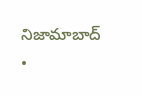నిజామాబాద్ •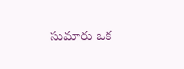సుమారు ఒక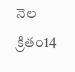నెల క్రితం14